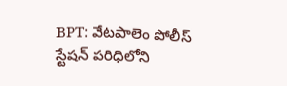BPT: వేటపాలెం పోలీస్ స్టేషన్ పరిధిలోని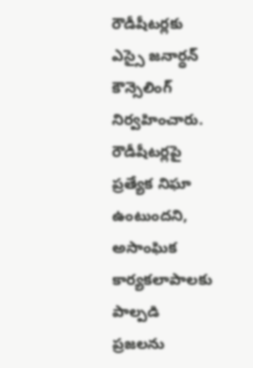రౌడీషీటర్లకు ఎస్సై జనార్ధన్ కౌన్సెలింగ్ నిర్వహించారు. రౌడీషీటర్లపై ప్రత్యేక నిఘా ఉంటుందని, అసాంఘిక కార్యకలాపాలకు పాల్పడి ప్రజలను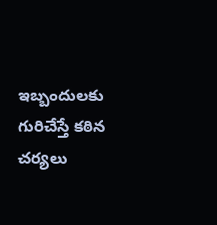ఇబ్బందులకు గురిచేస్తే కఠిన చర్యలు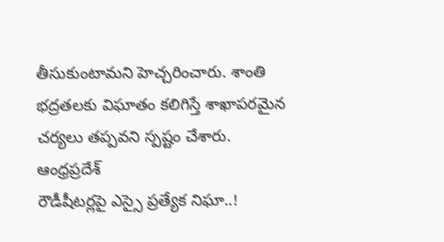తీసుకుంటామని హెచ్చరించారు. శాంతి భద్రతలకు విఘాతం కలిగిస్తే శాఖాపరమైన చర్యలు తప్పవని స్పష్టం చేశారు.
ఆంధ్రప్రదేశ్
రౌడీషీటర్లపై ఎస్సై ప్రత్యేక నిఘా..!